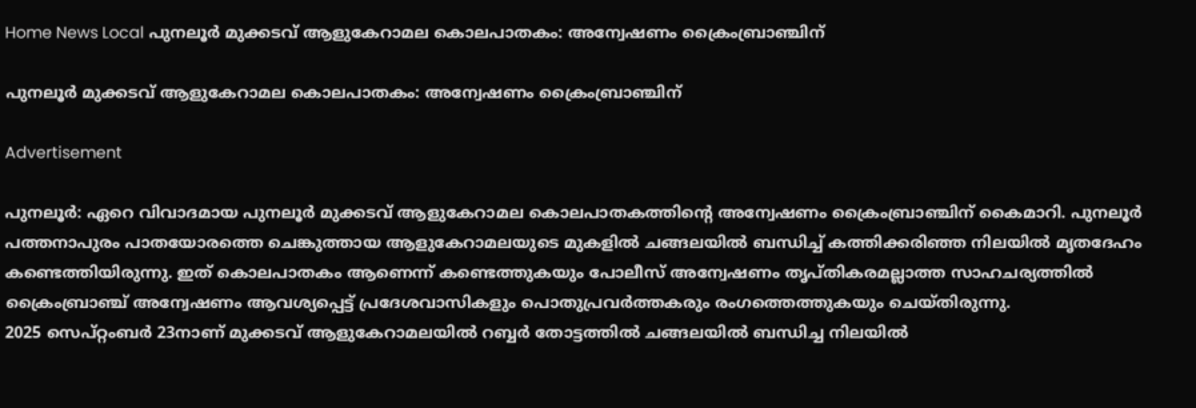Home News Local പുനലൂര്‍ മുക്കടവ് ആളുകേറാമല കൊലപാതകം: അന്വേഷണം ക്രൈംബ്രാഞ്ചിന്

പുനലൂര്‍ മുക്കടവ് ആളുകേറാമല കൊലപാതകം: അന്വേഷണം ക്രൈംബ്രാഞ്ചിന്

Advertisement

പുനലൂര്‍: ഏറെ വിവാദമായ പുനലൂര്‍ മുക്കടവ് ആളുകേറാമല കൊലപാതകത്തിന്റെ അന്വേഷണം ക്രൈംബ്രാഞ്ചിന് കൈമാറി. പുനലൂര്‍ പത്തനാപുരം പാതയോരത്തെ ചെങ്കുത്തായ ആളുകേറാമലയുടെ മുകളില്‍ ചങ്ങലയില്‍ ബന്ധിച്ച് കത്തിക്കരിഞ്ഞ നിലയില്‍ മൃതദേഹം കണ്ടെത്തിയിരുന്നു. ഇത് കൊലപാതകം ആണെന്ന് കണ്ടെത്തുകയും പോലീസ് അന്വേഷണം തൃപ്തികരമല്ലാത്ത സാഹചര്യത്തില്‍ ക്രൈംബ്രാഞ്ച് അന്വേഷണം ആവശ്യപ്പെട്ട് പ്രദേശവാസികളും പൊതുപ്രവര്‍ത്തകരും രംഗത്തെത്തുകയും ചെയ്തിരുന്നു.
2025 സെപ്റ്റംബര്‍ 23നാണ് മുക്കടവ് ആളുകേറാമലയില്‍ റബ്ബര്‍ തോട്ടത്തില്‍ ചങ്ങലയില്‍ ബന്ധിച്ച നിലയില്‍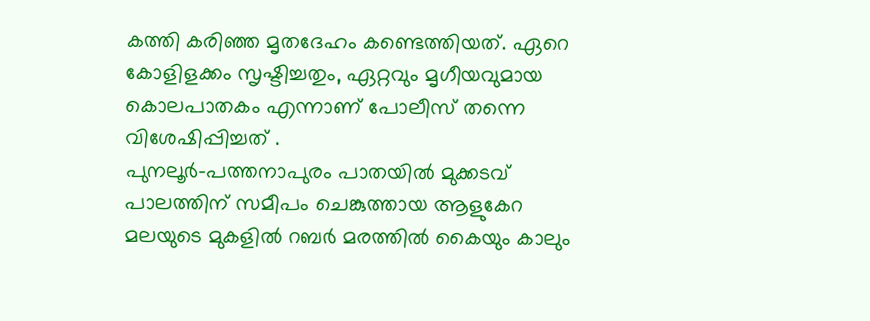കത്തി കരിഞ്ഞ മൃതദേഹം കണ്ടെത്തിയത്. ഏറെ കോളിളക്കം സൃഷ്ടിച്ചതും, ഏറ്റവും മൃഗീയവുമായ കൊലപാതകം എന്നാണ് പോലീസ് തന്നെ വിശേഷിപ്പിച്ചത് .
പുനലൂര്‍-പത്തനാപുരം പാതയില്‍ മുക്കടവ് പാലത്തിന് സമീപം ചെങ്കുത്തായ ആളുകേറ മലയുടെ മുകളില്‍ റബര്‍ മരത്തില്‍ കൈയും കാലും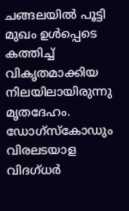ചങ്ങലയില്‍ പൂട്ടി മുഖം ഉള്‍പ്പെടെ കത്തിച്ച് വികൃതമാക്കിയ നിലയിലായിരുന്നു മൃതദേഹം. ഡോഗ്‌സ്‌കോഡും വിരലടയാള വിദഗ്ധര്‍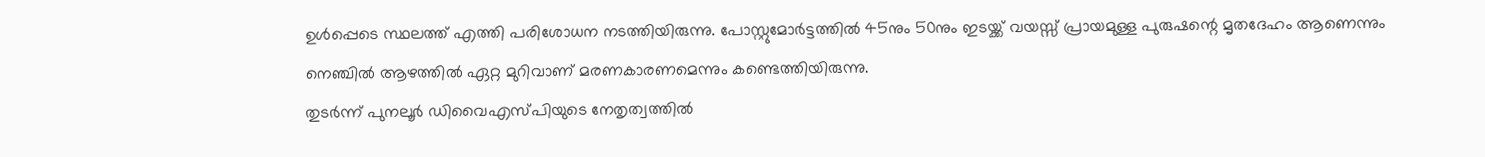ഉള്‍പ്പെടെ സ്ഥലത്ത് എത്തി പരിശോധന നടത്തിയിരുന്നു. പോസ്റ്റുമോര്‍ട്ടത്തില്‍ 45നും 50നും ഇടയ്ക്ക് വയസ്സ് പ്രായമുള്ള പുരുഷന്റെ മൃതദേഹം ആണെന്നും നെഞ്ചില്‍ ആഴത്തില്‍ ഏറ്റ മുറിവാണ് മരണകാരണമെന്നും കണ്ടെത്തിയിരുന്നു.
തുടര്‍ന്ന് പുനലൂര്‍ ഡിവൈഎസ്പിയുടെ നേതൃത്വത്തില്‍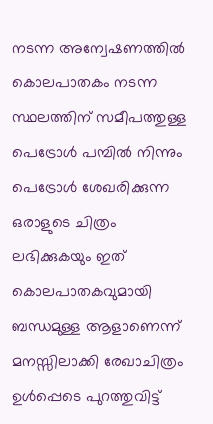നടന്ന അന്വേഷണത്തില്‍ കൊലപാതകം നടന്ന സ്ഥലത്തിന് സമീപത്തുള്ള പെട്രോള്‍ പമ്പില്‍ നിന്നും പെട്രോള്‍ ശേഖരിക്കുന്ന ഒരാളുടെ ചിത്രം ലഭിക്കുകയും ഇത് കൊലപാതകവുമായി ബന്ധമുള്ള ആളാണെന്ന് മനസ്സിലാക്കി രേഖാചിത്രം ഉള്‍പ്പെടെ പുറത്തുവിട്ട്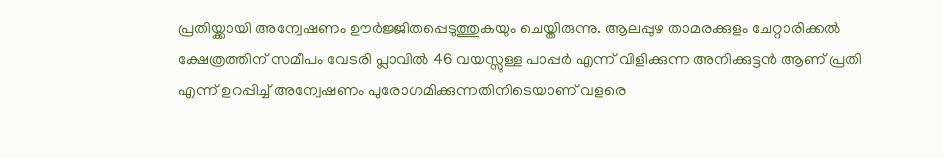പ്രതിയ്ക്കായി അന്വേഷണം ഊര്‍ജ്ജിതപ്പെടുത്തുകയും ചെയ്തിരുന്നു. ആലപ്പുഴ താമരക്കുളം ചേറ്റാരിക്കല്‍ ക്ഷേത്രത്തിന് സമീപം വേടരി പ്ലാവില്‍ 46 വയസ്സുള്ള പാപ്പര്‍ എന്ന് വിളിക്കുന്ന അനിക്കുട്ടന്‍ ആണ് പ്രതി എന്ന് ഉറപ്പിച്ച് അന്വേഷണം പുരോഗമിക്കുന്നതിനിടെയാണ് വളരെ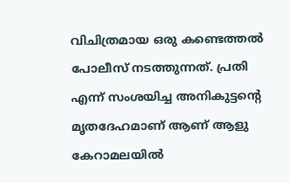വിചിത്രമായ ഒരു കണ്ടെത്തല്‍ പോലീസ് നടത്തുന്നത്. പ്രതി എന്ന് സംശയിച്ച അനികുട്ടന്റെ മൃതദേഹമാണ് ആണ് ആളു കേറാമലയില്‍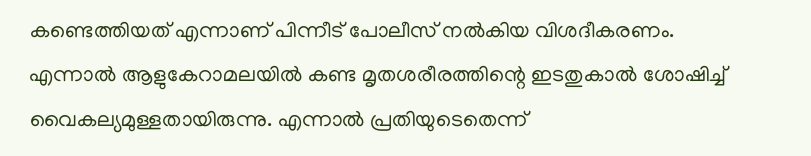കണ്ടെത്തിയത് എന്നാണ് പിന്നീട് പോലീസ് നല്‍കിയ വിശദീകരണം.
എന്നാല്‍ ആളുകേറാമലയില്‍ കണ്ട മൃതശരീരത്തിന്റെ ഇടതുകാല്‍ ശോഷിച്ച് വൈകല്യമുള്ളതായിരുന്നു. എന്നാല്‍ പ്രതിയുടെതെന്ന്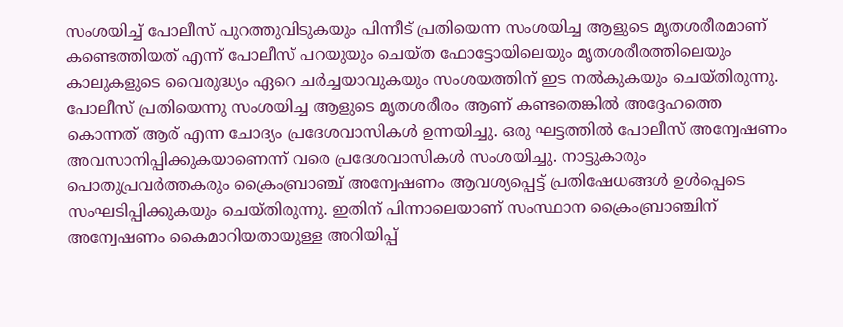സംശയിച്ച് പോലീസ് പുറത്തുവിടുകയും പിന്നീട് പ്രതിയെന്ന സംശയിച്ച ആളുടെ മൃതശരീരമാണ് കണ്ടെത്തിയത് എന്ന് പോലീസ് പറയുയും ചെയ്ത ഫോട്ടോയിലെയും മൃതശരീരത്തിലെയും കാലുകളുടെ വൈരുദ്ധ്യം ഏറെ ചര്‍ച്ചയാവുകയും സംശയത്തിന് ഇട നല്‍കുകയും ചെയ്തിരുന്നു.
പോലീസ് പ്രതിയെന്നു സംശയിച്ച ആളുടെ മൃതശരീരം ആണ് കണ്ടതെങ്കില്‍ അദ്ദേഹത്തെ കൊന്നത് ആര് എന്ന ചോദ്യം പ്രദേശവാസികള്‍ ഉന്നയിച്ചു. ഒരു ഘട്ടത്തില്‍ പോലീസ് അന്വേഷണം അവസാനിപ്പിക്കുകയാണെന്ന് വരെ പ്രദേശവാസികള്‍ സംശയിച്ചു. നാട്ടുകാരും പൊതുപ്രവര്‍ത്തകരും ക്രൈംബ്രാഞ്ച് അന്വേഷണം ആവശ്യപ്പെട്ട് പ്രതിഷേധങ്ങള്‍ ഉള്‍പ്പെടെ സംഘടിപ്പിക്കുകയും ചെയ്തിരുന്നു. ഇതിന് പിന്നാലെയാണ് സംസ്ഥാന ക്രൈംബ്രാഞ്ചിന് അന്വേഷണം കൈമാറിയതായുള്ള അറിയിപ്പ്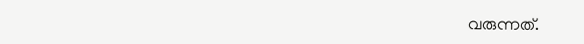വരുന്നത്.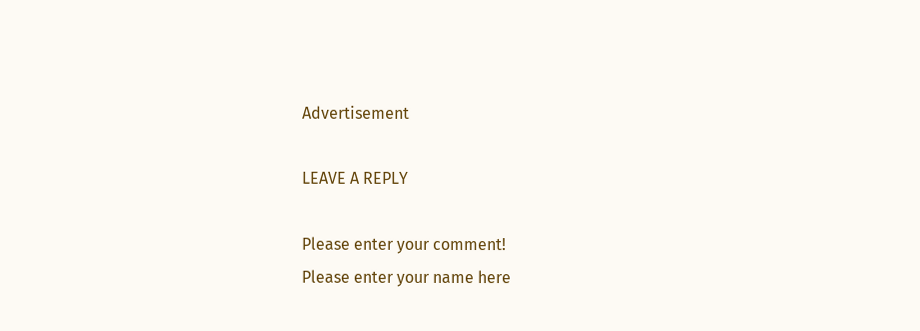Advertisement

LEAVE A REPLY

Please enter your comment!
Please enter your name here